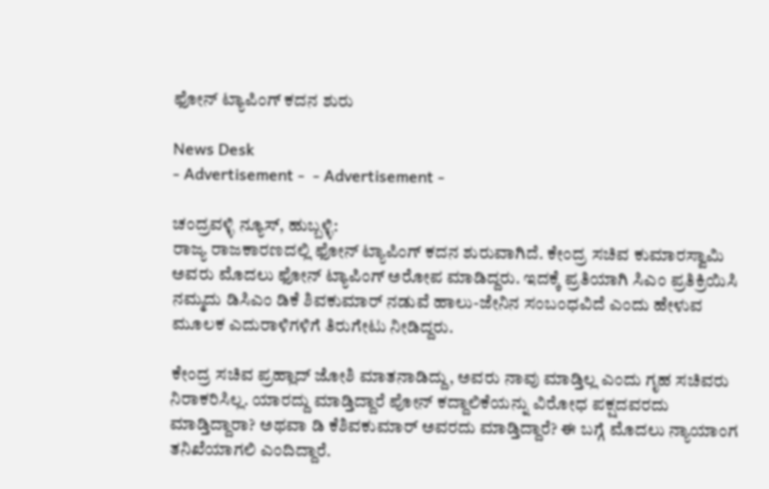ಫೋನ್ ಟ್ಯಾಪಿಂಗ್ ಕದನ ಶುರು

News Desk
- Advertisement -  - Advertisement -

ಚಂದ್ರವಳ್ಳಿ ನ್ಯೂಸ್, ಹುಬ್ಬಳ್ಳಿ:
ರಾಜ್ಯ ರಾಜಕಾರಣದಲ್ಲಿ ಫೋನ್ ಟ್ಯಾಪಿಂಗ್ ಕದನ ಶುರುವಾಗಿದೆ. ಕೇಂದ್ರ ಸಚಿವ ಕುಮಾರಸ್ವಾಮಿ ಅವರು ಮೊದಲು ಫೋನ್ ಟ್ಯಾಪಿಂಗ್ ಅರೋಪ ಮಾಡಿದ್ದರು. ಇದಕ್ಕೆ ಪ್ರತಿಯಾಗಿ ಸಿಎಂ ಪ್ರತಿಕ್ರಿಯಿಸಿ ನಮ್ಮದು ಡಿಸಿಎಂ ಡಿಕೆ ಶಿವಕುಮಾರ್ ನಡುವೆ ಹಾಲು-ಜೇನಿನ ಸಂಬಂಧವಿದೆ ಎಂದು ಹೇಳುವ ಮೂಲಕ ಎದುರಾಳಿಗಳಿಗೆ ತಿರುಗೇಟು ನೀಡಿದ್ದರು.

ಕೇಂದ್ರ ಸಚಿವ ಪ್ರಹ್ಲಾದ್ ಜೋಶಿ ಮಾತನಾಡಿದ್ದು, ಅವರು ನಾವು ಮಾಡ್ತಿಲ್ಲ ಎಂದು ಗೃಹ ಸಚಿವರು ನಿರಾಕರಿಸಿಲ್ಲ. ಯಾರದ್ದು ಮಾಡ್ತಿದ್ದಾರೆ ಪೋನ್ ಕದ್ದಾಲಿಕೆಯನ್ನು ವಿರೋಧ ಪಕ್ಷದವರದು ಮಾಡ್ತಿದ್ದಾರಾ? ಅಥವಾ ಡಿ ಕೆ‌ಶಿವಕುಮಾರ್ ಅವರದು ಮಾಡ್ತಿದ್ದಾರೆ? ಈ ಬಗ್ಗೆ ಮೊದಲು ನ್ಯಾಯಾಂಗ ತನಿಖೆಯಾಗಲಿ ಎಂದಿದ್ದಾರೆ.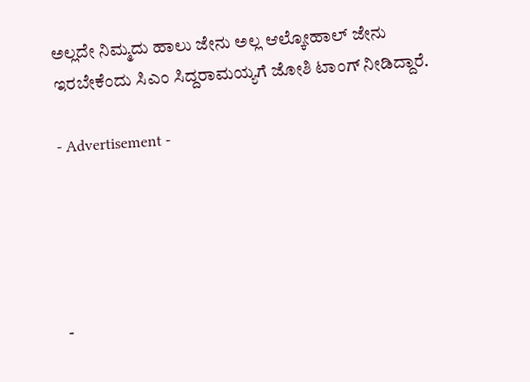ಅಲ್ಲದೇ ನಿಮ್ಮದು ಹಾಲು ಜೇನು ಅಲ್ಲ ಆಲ್ಕೋಹಾಲ್ ಜೇನು ಇರಬೇಕೆಂದು ಸಿಎಂ ಸಿದ್ದರಾಮಯ್ಯಗೆ ಜೋಶಿ ಟಾಂಗ್ ನೀಡಿದ್ದಾರೆ.

- Advertisement -





-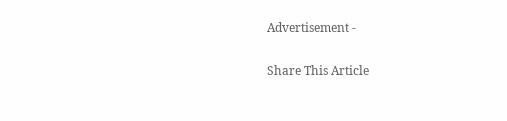Advertisement -

Share This Article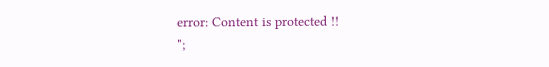error: Content is protected !!
";